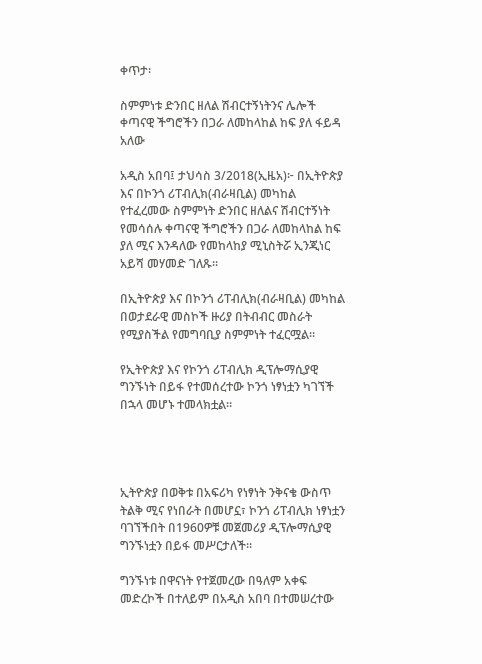ቀጥታ፡

ስምምነቱ ድንበር ዘለል ሽብርተኝነትንና ሌሎች ቀጣናዊ ችግሮችን በጋራ ለመከላከል ከፍ ያለ ፋይዳ አለው

አዲስ አበባ፤ ታህሳስ 3/2018(ኢዜአ)፦ በኢትዮጵያ እና በኮንጎ ሪፐብሊክ(ብራዛቢል) መካከል የተፈረመው ስምምነት ድንበር ዘለልና ሽብርተኝነት የመሳሰሉ ቀጣናዊ ችግሮችን በጋራ ለመከላከል ከፍ ያለ ሚና እንዳለው የመከላከያ ሚኒስትሯ ኢንጂነር አይሻ መሃመድ ገለጹ።

በኢትዮጵያ እና በኮንጎ ሪፐብሊክ(ብራዛቢል) መካከል በወታደራዊ መስኮች ዙሪያ በትብብር መስራት የሚያስችል የመግባቢያ ስምምነት ተፈርሟል።

የኢትዮጵያ እና የኮንጎ ሪፐብሊክ ዲፕሎማሲያዊ ግንኙነት በይፋ የተመሰረተው ኮንጎ ነፃነቷን ካገኘች በኋላ መሆኑ ተመላክቷል።




ኢትዮጵያ በወቅቱ በአፍሪካ የነፃነት ንቅናቄ ውስጥ ትልቅ ሚና የነበራት በመሆኗ፣ ኮንጎ ሪፐብሊክ ነፃነቷን ባገኘችበት በ1960ዎቹ መጀመሪያ ዲፕሎማሲያዊ ግንኙነቷን በይፋ መሥርታለች።

ግንኙነቱ በዋናነት የተጀመረው በዓለም አቀፍ መድረኮች በተለይም በአዲስ አበባ በተመሠረተው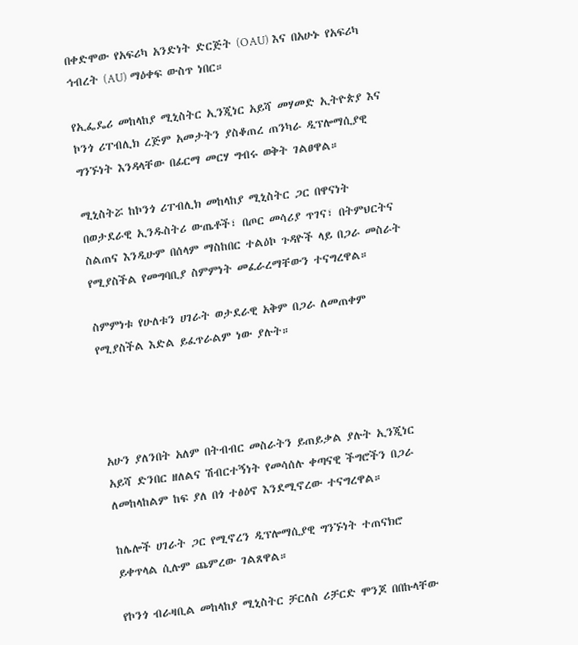በቀድሞው የአፍሪካ አንድነት ድርጅት (OAU) እና በአሁኑ የአፍሪካ ኅብረት (AU) ማዕቀፍ ውስጥ ነበር።

የኢፌዴሪ መከላከያ ሚኒስትር ኢንጂነር አይሻ መሃመድ ኢትዮጵያ እና ኮንጎ ሪፐብሊክ ረጅም አመታትን ያስቆጠረ ጠንካራ ዲፕሎማሲያዊ ግንኙነት እንዳላቸው በፊርማ መርሃ ግብሩ ወቅት ገልፀዋል።

ሚኒስትሯ ከኮንጎ ሪፐብሊክ መከላከያ ሚኒስትር ጋር በዋናነት በወታደራዊ ኢንዱስትሪ ውጤቶች፣ በጦር መሳሪያ ጥገና፣ በትምህርትና ስልጠና እንዲሁም በሰላም ማስከበር ተልዕኮ ጉዳዮች ላይ በጋራ መስራት የሚያስችል የመግባቢያ ስምምነት መፈራረማቸውን ተናግረዋል።

ስምምነቱ የሁለቱን ሀገራት ወታደራዊ አቅም በጋራ ለመጠቀም የሚያስችል እድል ይፈጥራልም ነው ያሉት።




አሁን ያለንበት አለም በትብብር መስራትን ይጠይቃል ያሉት ኢንጂነር አይሻ ድንበር ዘለልና ሽብርተኝነት የመሳሰሉ ቀጣናዊ ችግሮችን በጋራ ለመከላከልም ከፍ ያለ በጎ ተፅዕኖ እንደሚኖረው ተናግረዋል።

ከሌሎች ሀገራት ጋር የሚኖረን ዲፕሎማሲያዊ ግንኙነት ተጠናክሮ ይቀጥላል ሲሉም ጨምረው ገልጸዋል።

የኮንጎ ብራዛቢል መከላከያ ሚኒስትር ቻርለስ ሪቻርድ ሞንጆ በበኩላቸው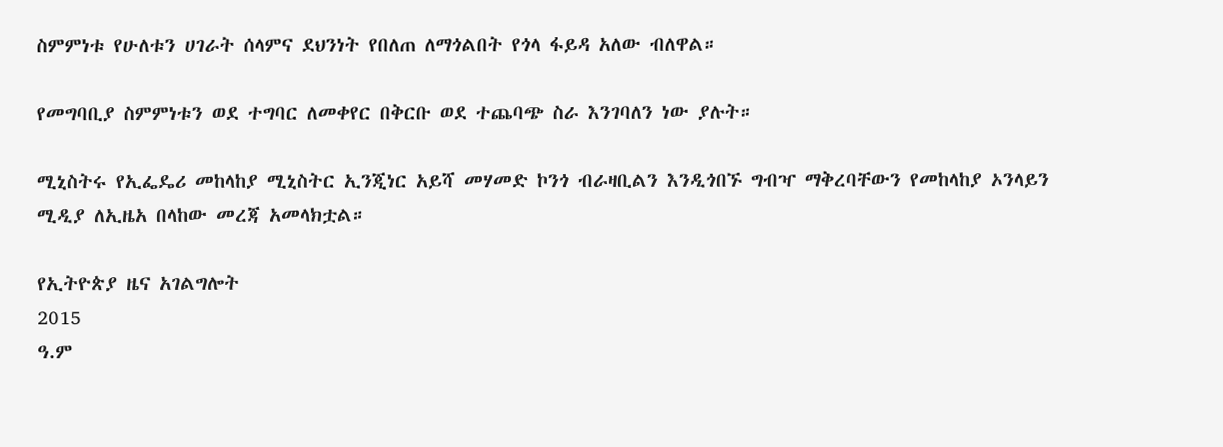ስምምነቱ የሁለቱን ሀገራት ሰላምና ደህንነት የበለጠ ለማጎልበት የጎላ ፋይዳ አለው ብለዋል።

የመግባቢያ ስምምነቱን ወደ ተግባር ለመቀየር በቅርቡ ወደ ተጨባጭ ስራ እንገባለን ነው ያሉት።

ሚኒስትሩ የኢፌዴሪ መከላከያ ሚኒስትር ኢንጂነር አይሻ መሃመድ ኮንጎ ብራዛቢልን እንዲጎበኙ ግብዣ ማቅረባቸውን የመከላከያ ኦንላይን ሚዲያ ለኢዜአ በላከው መረጃ አመላክቷል።

የኢትዮጵያ ዜና አገልግሎት
2015
ዓ.ም